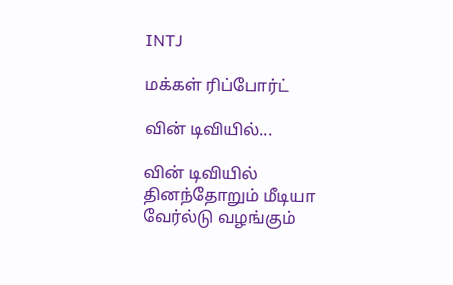INTJ

மக்கள் ரிப்போர்ட்

வின் டிவியில்...

வின் டிவியில் தினந்தோறும் மீடியா வேர்ல்டு வழங்கும்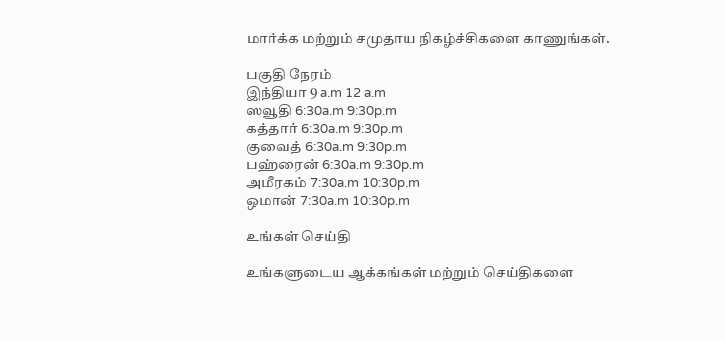மார்க்க மற்றும் சமுதாய நிகழ்ச்சிகளை காணுங்கள்.

பகுதி நேரம்
இந்தியா 9 a.m 12 a.m
ஸவூதி 6:30a.m 9:30p.m
கத்தார் 6:30a.m 9:30p.m
குவைத் 6:30a.m 9:30p.m
பஹ்ரைன் 6:30a.m 9:30p.m
அமீரகம் 7:30a.m 10:30p.m
ஒமான் 7:30a.m 10:30p.m

உங்கள் செய்தி

உங்களுடைய ஆக்கங்கள் மற்றும் செய்திகளை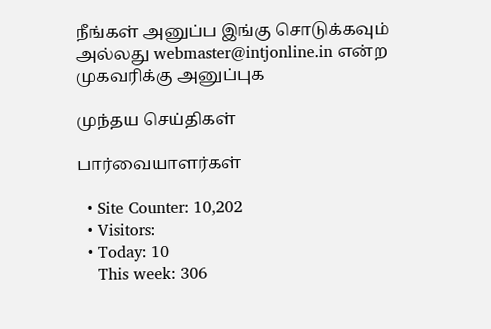நீங்கள் அனுப்ப இங்கு சொடுக்கவும் அல்லது webmaster@intjonline.in என்ற முகவரிக்கு அனுப்புக‌

முந்தய செய்திகள்

பார்வையாளர்கள்

  • Site Counter: 10,202
  • Visitors:
  • Today: 10
    This week: 306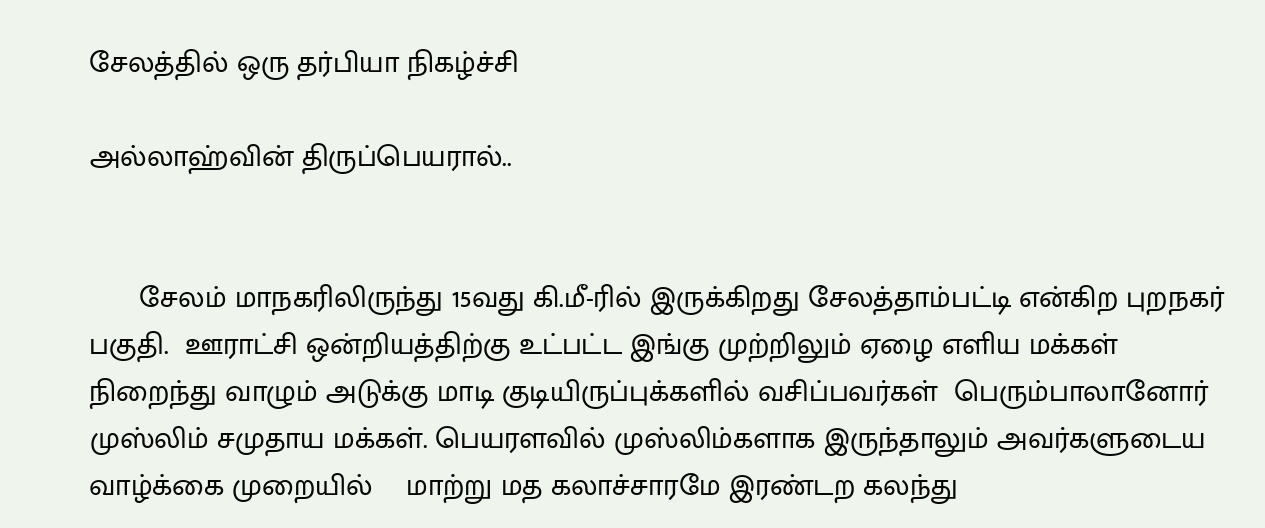சேலத்தில் ஒரு தர்பியா நிகழ்ச்சி

அல்லாஹ்வின் திருப்பெயரால்..


      சேலம் மாநகரிலிருந்து 15வது கி.மீ-ரில் இருக்கிறது சேலத்தாம்பட்டி என்கிற புறநகர் பகுதி.  ஊராட்சி ஒன்றியத்திற்கு உட்பட்ட இங்கு முற்றிலும் ஏழை எளிய மக்கள் நிறைந்து வாழும் அடுக்கு மாடி குடியிருப்புக்களில் வசிப்பவர்கள்  பெரும்பாலானோர் முஸ்லிம் சமுதாய மக்கள். பெயரளவில் முஸ்லிம்களாக இருந்தாலும் அவர்களுடைய வாழ்க்கை முறையில்    மாற்று மத கலாச்சாரமே இரண்டற கலந்து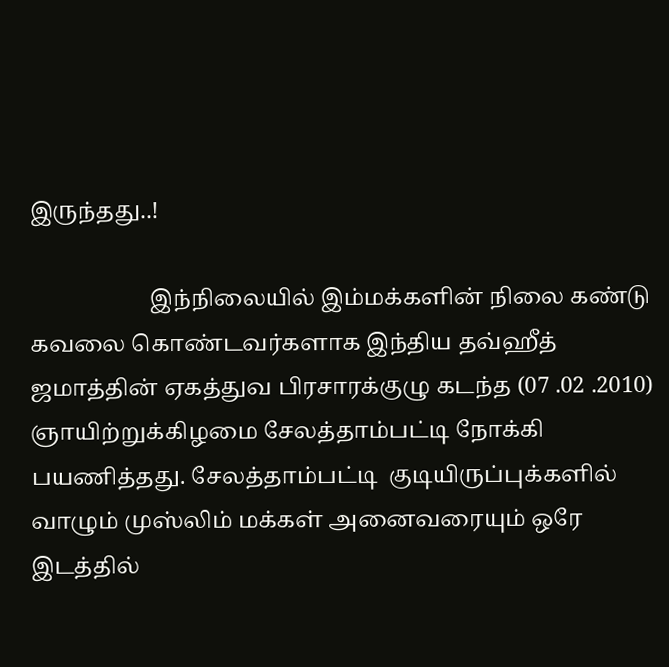இருந்தது..!

                     இந்நிலையில் இம்மக்களின் நிலை கண்டு கவலை கொண்டவர்களாக இந்திய தவ்ஹீத் ஜமாத்தின் ஏகத்துவ பிரசாரக்குழு கடந்த (07 .02 .2010) ஞாயிற்றுக்கிழமை சேலத்தாம்பட்டி நோக்கி பயணித்தது. சேலத்தாம்பட்டி  குடியிருப்புக்களில் வாழும் முஸ்லிம் மக்கள் அனைவரையும் ஒரே இடத்தில்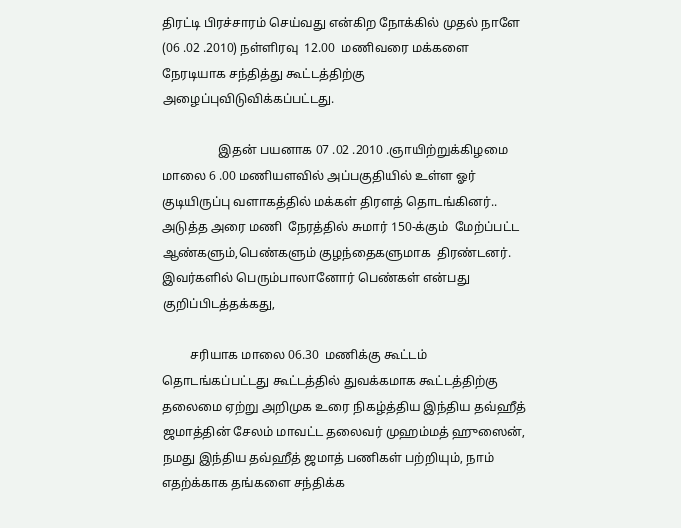திரட்டி பிரச்சாரம் செய்வது என்கிற நோக்கில் முதல் நாளே (06 .02 .2010) நள்ளிரவு  12.00  மணிவரை மக்களை நேரடியாக சந்தித்து கூட்டத்திற்கு அழைப்புவிடுவிக்கப்பட்டது.

                  இதன் பயனாக 07 .02 .2010 .ஞாயிற்றுக்கிழமை மாலை 6 .00 மணியளவில் அப்பகுதியில் உள்ள ஓர் குடியிருப்பு வளாகத்தில் மக்கள் திரளத் தொடங்கினர்.. அடுத்த அரை மணி  நேரத்தில் சுமார் 150-க்கும்  மேற்ப்பட்ட ஆண்களும்,பெண்களும் குழந்தைகளுமாக  திரண்டனர்.  இவர்களில் பெரும்பாலானோர் பெண்கள் என்பது  குறிப்பிடத்தக்கது,

         சரியாக மாலை 06.30  மணிக்கு கூட்டம் தொடங்கப்பட்டது கூட்டத்தில் துவக்கமாக கூட்டத்திற்கு தலைமை ஏற்று அறிமுக உரை நிகழ்த்திய இந்திய தவ்ஹீத் ஜமாத்தின் சேலம் மாவட்ட தலைவர் முஹம்மத் ஹுஸைன், நமது இந்திய தவ்ஹீத் ஜமாத் பணிகள் பற்றியும், நாம் எதற்க்காக தங்களை சந்திக்க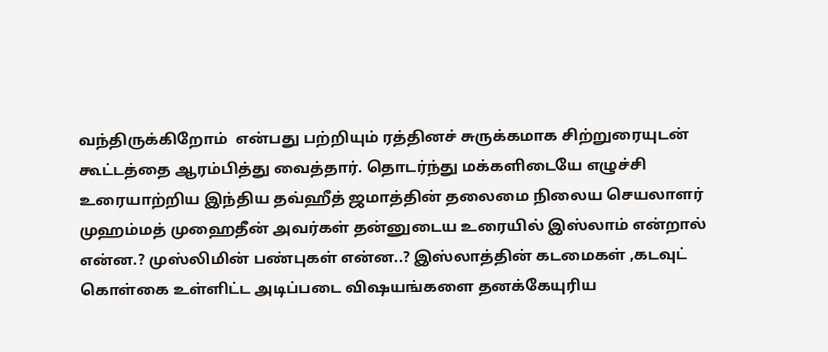வந்திருக்கிறோம்  என்பது பற்றியும் ரத்தினச் சுருக்கமாக சிற்றுரையுடன் கூட்டத்தை ஆரம்பித்து வைத்தார். தொடர்ந்து மக்களிடையே எழுச்சி உரையாற்றிய இந்திய தவ்ஹீத் ஜமாத்தின் தலைமை நிலைய செயலாளர் முஹம்மத் முஹைதீன் அவர்கள் தன்னுடைய உரையில் இஸ்லாம் என்றால் என்ன.? முஸ்லிமின் பண்புகள் என்ன..? இஸ்லாத்தின் கடமைகள் ,கடவுட் கொள்கை உள்ளிட்ட அடிப்படை விஷயங்களை தனக்கேயுரிய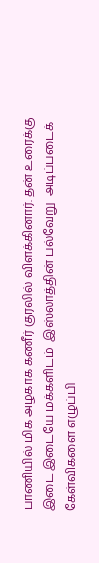பாணியில் மிக அழகாக கணீர் குரலில் விளக்கினார். தன் உரைக்கு இடை இடையே மக்களிடம்  இஸ்லாத்தின் பல்வேறு  அடிப்படைக் கேள்விகளை எழுப்பி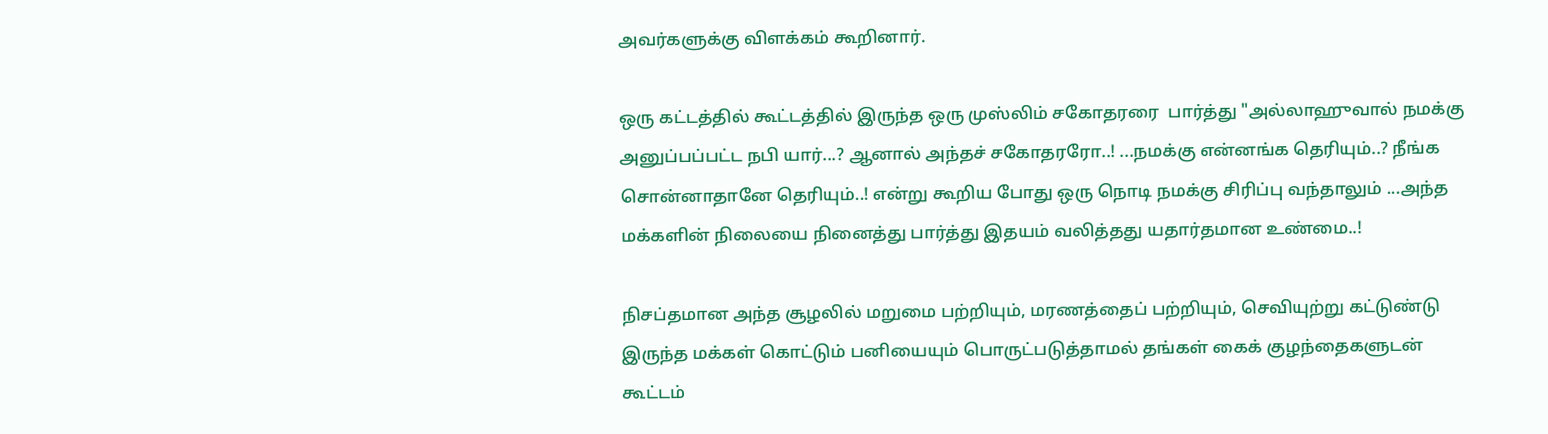அவர்களுக்கு விளக்கம் கூறினார்.

ஒரு கட்டத்தில் கூட்டத்தில் இருந்த ஒரு முஸ்லிம் சகோதரரை  பார்த்து "அல்லாஹுவால் நமக்கு அனுப்பப்பட்ட நபி யார்...? ஆனால் அந்தச் சகோதரரோ..! ...நமக்கு என்னங்க தெரியும்..? நீங்க சொன்னாதானே தெரியும்..! என்று கூறிய போது ஒரு நொடி நமக்கு சிரிப்பு வந்தாலும் ...அந்த மக்களின் நிலையை நினைத்து பார்த்து இதயம் வலித்தது யதார்தமான உண்மை..!

நிசப்தமான அந்த சூழலில் மறுமை பற்றியும், மரணத்தைப் பற்றியும், செவியுற்று கட்டுண்டு இருந்த மக்கள் கொட்டும் பனியையும் பொருட்படுத்தாமல் தங்கள் கைக் குழந்தைகளுடன் கூட்டம்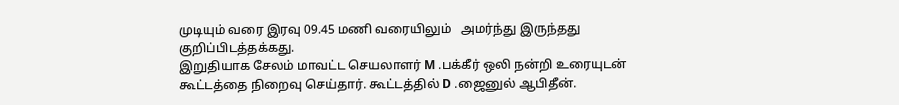முடியும் வரை இரவு 09.45 மணி வரையிலும்   அமர்ந்து இருந்தது குறிப்பிடத்தக்கது.
இறுதியாக சேலம் மாவட்ட செயலாளர் M .பக்கீர் ஒலி நன்றி உரையுடன் கூட்டத்தை நிறைவு செய்தார். கூட்டத்தில் D .ஜைனுல் ஆபிதீன்.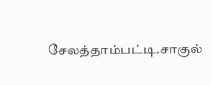சேலத்தாம்பட்டி.சாகுல்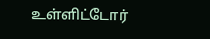உள்ளிட்டோர்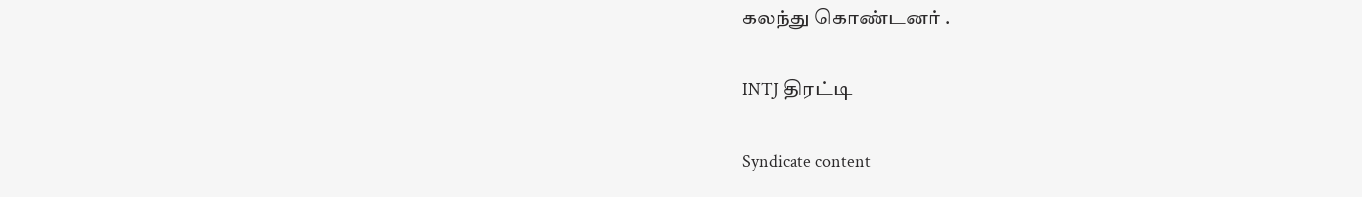கலந்து கொண்டனர் .

INTJ திரட்டி

Syndicate content